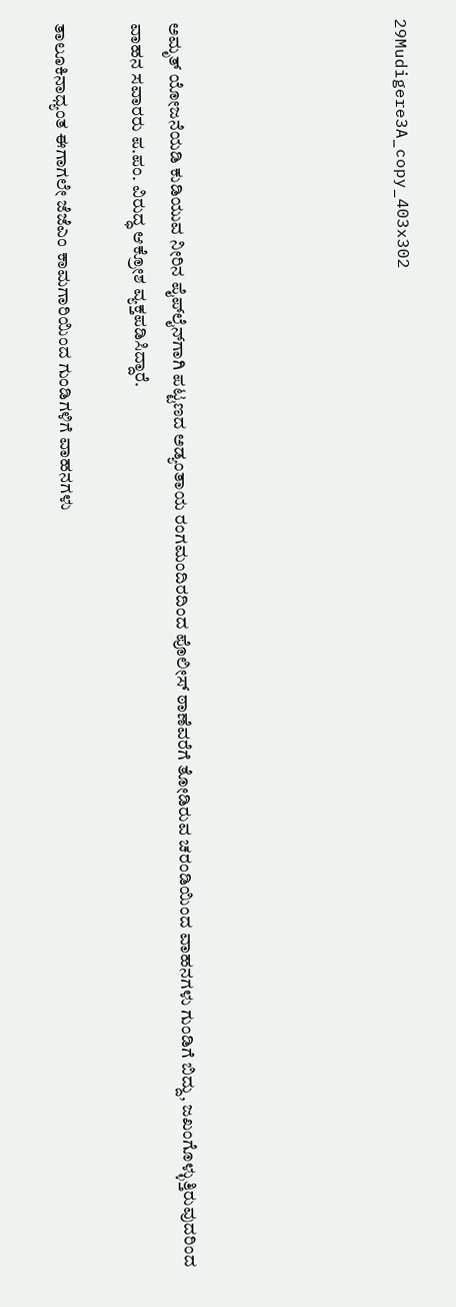29Mudigere3A_copy_403x302





ಅಮೃತ್ ಯೋಜನೆಯಡಿ ಕುಡಿಯುವ ನೀರಿನ ಪೈಪ್‍ಲೈನ್‍ಗಾಗಿ ಪಟ್ಟಣದ ಅಡ್ಯಂತಾಯ ರಂಗಮಂದಿರದಿಂದ ಪೊಲೀಸ್ ಠಾಣೆವರೆಗೆ ತೋಡಿರುವ ಚರಂಡಿಯಿಂದ ವಾಹನಗಳು ಗುಂಡಿಗೆ ಬಿದ್ದು, ಜಖಂಗೊಳ್ಳುತ್ತಿರುವುದರಿಂದ ವಾಹನ ಸವಾರರು ಪ.ಪಂ. ವಿರುದ್ಧ ಆಕ್ರೋಶ ವ್ಯಕ್ತಪಡಿಸಿದ್ದಾರೆ.

ತಾಲೂಕಿನಾಧ್ಯಂತ ಈಗಾಗಲೇ ಜೆಜೆಎಂ ಕಾಮಗಾರಿಯಿಂದ ಗುಂಡಿಗಳಿಗೆ ವಾಹನಗಳು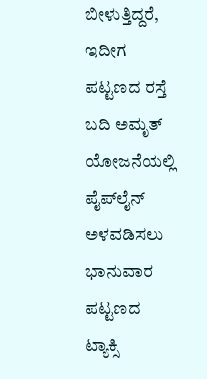ಬೀಳುತ್ತಿದ್ದರೆ, ಇದೀಗ ಪಟ್ಟಣದ ರಸ್ತೆ ಬದಿ ಅಮೃತ್ ಯೋಜನೆಯಲ್ಲಿ ಪೈಪ್‍ಲೈನ್ ಅಳವಡಿಸಲು ಭಾನುವಾರ ಪಟ್ಟಣದ ಟ್ಯಾಕ್ಸಿ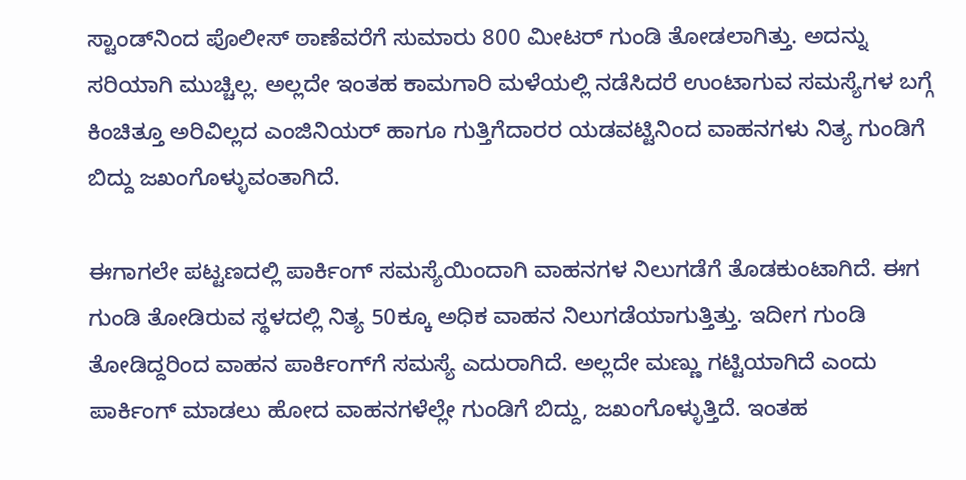ಸ್ಟಾಂಡ್‍ನಿಂದ ಪೊಲೀಸ್ ಠಾಣೆವರೆಗೆ ಸುಮಾರು 800 ಮೀಟರ್ ಗುಂಡಿ ತೋಡಲಾಗಿತ್ತು. ಅದನ್ನು ಸರಿಯಾಗಿ ಮುಚ್ಚಿಲ್ಲ. ಅಲ್ಲದೇ ಇಂತಹ ಕಾಮಗಾರಿ ಮಳೆಯಲ್ಲಿ ನಡೆಸಿದರೆ ಉಂಟಾಗುವ ಸಮಸ್ಯೆಗಳ ಬಗ್ಗೆ ಕಿಂಚಿತ್ತೂ ಅರಿವಿಲ್ಲದ ಎಂಜಿನಿಯರ್ ಹಾಗೂ ಗುತ್ತಿಗೆದಾರರ ಯಡವಟ್ಟಿನಿಂದ ವಾಹನಗಳು ನಿತ್ಯ ಗುಂಡಿಗೆ ಬಿದ್ದು ಜಖಂಗೊಳ್ಳುವಂತಾಗಿದೆ.

ಈಗಾಗಲೇ ಪಟ್ಟಣದಲ್ಲಿ ಪಾರ್ಕಿಂಗ್ ಸಮಸ್ಯೆಯಿಂದಾಗಿ ವಾಹನಗಳ ನಿಲುಗಡೆಗೆ ತೊಡಕುಂಟಾಗಿದೆ. ಈಗ ಗುಂಡಿ ತೋಡಿರುವ ಸ್ಥಳದಲ್ಲಿ ನಿತ್ಯ 50ಕ್ಕೂ ಅಧಿಕ ವಾಹನ ನಿಲುಗಡೆಯಾಗುತ್ತಿತ್ತು. ಇದೀಗ ಗುಂಡಿ ತೋಡಿದ್ದರಿಂದ ವಾಹನ ಪಾರ್ಕಿಂಗ್‍ಗೆ ಸಮಸ್ಯೆ ಎದುರಾಗಿದೆ. ಅಲ್ಲದೇ ಮಣ್ಣು ಗಟ್ಟಿಯಾಗಿದೆ ಎಂದು ಪಾರ್ಕಿಂಗ್ ಮಾಡಲು ಹೋದ ವಾಹನಗಳೆಲ್ಲೇ ಗುಂಡಿಗೆ ಬಿದ್ದು, ಜಖಂಗೊಳ್ಳುತ್ತಿದೆ. ಇಂತಹ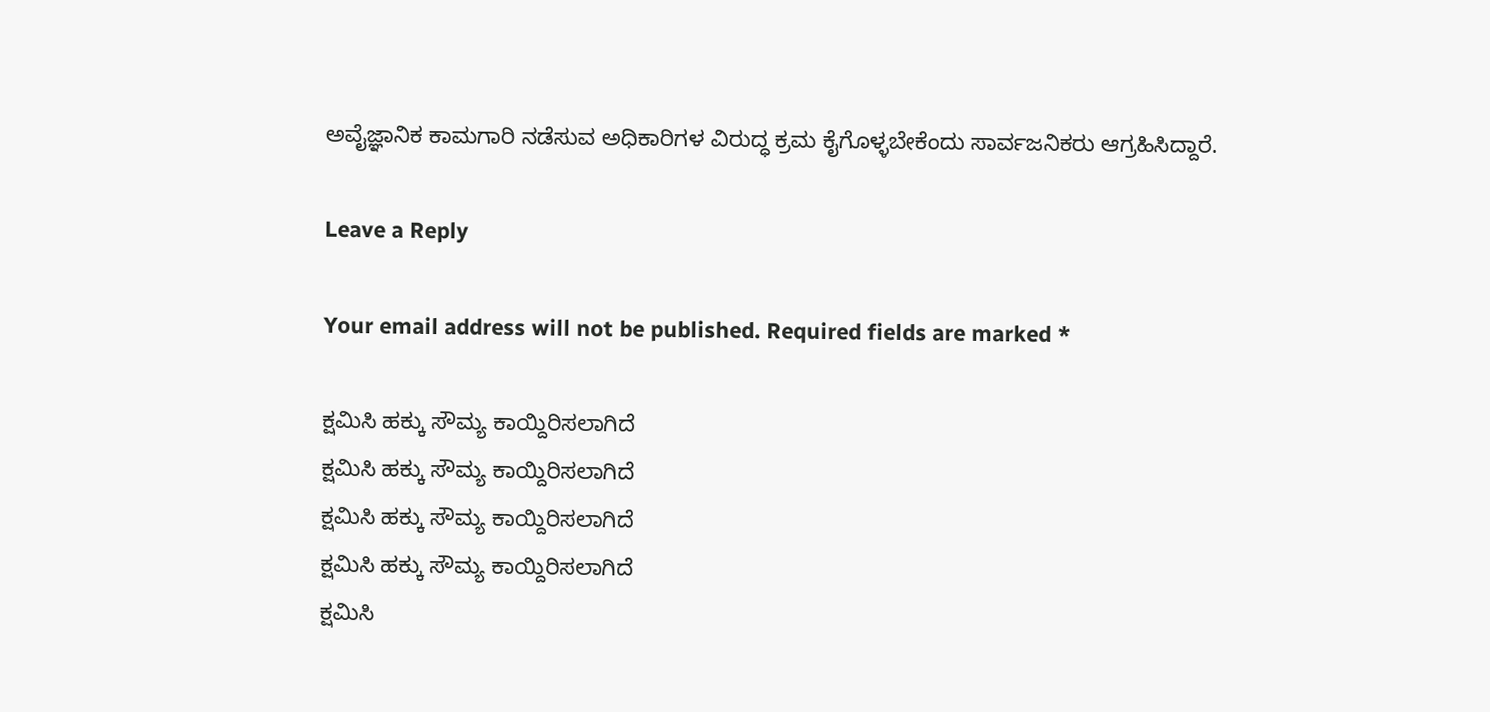ಅವೈಜ್ಞಾನಿಕ ಕಾಮಗಾರಿ ನಡೆಸುವ ಅಧಿಕಾರಿಗಳ ವಿರುದ್ಧ ಕ್ರಮ ಕೈಗೊಳ್ಳಬೇಕೆಂದು ಸಾರ್ವಜನಿಕರು ಆಗ್ರಹಿಸಿದ್ದಾರೆ.

Leave a Reply

Your email address will not be published. Required fields are marked *

ಕ್ಷಮಿಸಿ ಹಕ್ಕು ಸೌಮ್ಯ ಕಾಯ್ದಿರಿಸಲಾಗಿದೆ
ಕ್ಷಮಿಸಿ ಹಕ್ಕು ಸೌಮ್ಯ ಕಾಯ್ದಿರಿಸಲಾಗಿದೆ
ಕ್ಷಮಿಸಿ ಹಕ್ಕು ಸೌಮ್ಯ ಕಾಯ್ದಿರಿಸಲಾಗಿದೆ
ಕ್ಷಮಿಸಿ ಹಕ್ಕು ಸೌಮ್ಯ ಕಾಯ್ದಿರಿಸಲಾಗಿದೆ
ಕ್ಷಮಿಸಿ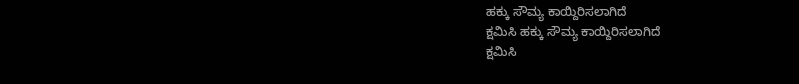ಹಕ್ಕು ಸೌಮ್ಯ ಕಾಯ್ದಿರಿಸಲಾಗಿದೆ
ಕ್ಷಮಿಸಿ ಹಕ್ಕು ಸೌಮ್ಯ ಕಾಯ್ದಿರಿಸಲಾಗಿದೆ
ಕ್ಷಮಿಸಿ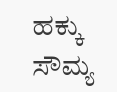ಹಕ್ಕು ಸೌಮ್ಯ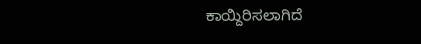ಕಾಯ್ದಿರಿಸಲಾಗಿದೆ